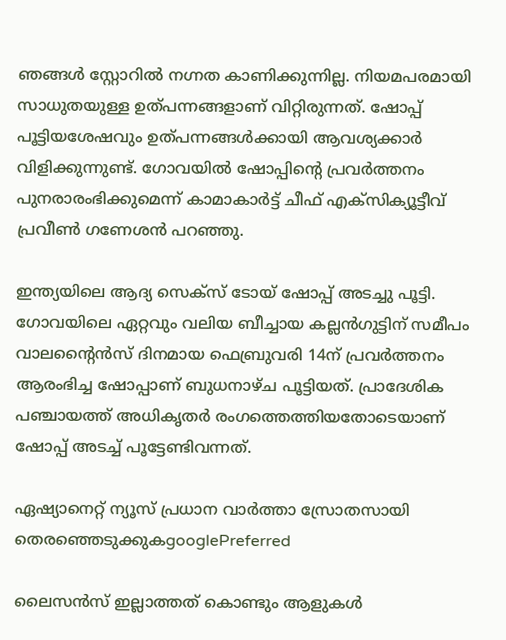ഞങ്ങൾ സ്റ്റോറിൽ നഗ്നത കാണിക്കുന്നില്ല. നിയമപരമായി സാധുതയുള്ള ഉത്പന്നങ്ങളാണ് വിറ്റിരുന്നത്. ഷോപ്പ് പൂട്ടിയശേഷവും ഉത്പന്നങ്ങൾക്കായി ആവശ്യക്കാർ വിളിക്കുന്നുണ്ട്. ഗോവയിൽ ഷോപ്പിന്റെ പ്രവർത്തനം പുനരാരംഭിക്കുമെന്ന് കാമാകാർട്ട് ചീഫ് എക്സിക്യൂട്ടീവ് പ്രവീൺ ഗണേശൻ പറഞ്ഞു.

ഇന്ത്യയിലെ ആദ്യ സെക്സ് ടോയ് ഷോപ്പ് അടച്ചു പൂട്ടി. ഗോവയിലെ ഏറ്റവും വലിയ ബീച്ചായ കല്ലൻഗുട്ടിന് സമീപം വാലന്റൈൻസ് ദിനമായ ഫെബ്രുവരി 14ന് പ്രവർത്തനം ആരംഭിച്ച ഷോപ്പാണ് ബുധനാഴ്ച പൂട്ടിയത്. പ്രാദേശിക പഞ്ചായത്ത് അധികൃതർ രംഗത്തെത്തിയതോടെയാണ് ഷോപ്പ് അടച്ച് പൂട്ടേണ്ടിവന്നത്.

ഏഷ്യാനെറ്റ് ന്യൂസ് പ്രധാന വാർത്താ സ്രോതസായി തെരഞ്ഞെടുക്കുകgooglePreferred

ലൈസൻസ് ഇല്ലാത്തത് കൊണ്ടും ആളുകൾ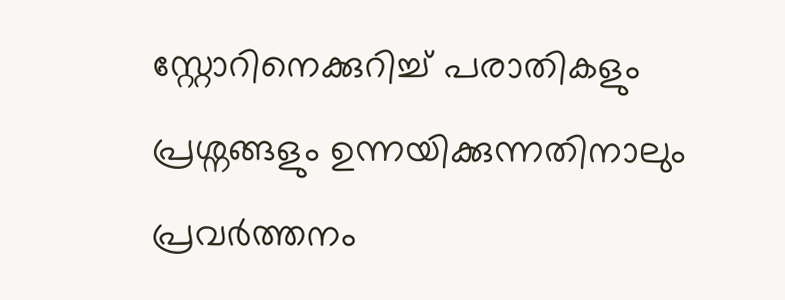സ്റ്റോറിനെക്കുറിച്ച് പരാതികളും പ്രശ്നങ്ങളും ഉന്നയിക്കുന്നതിനാലും പ്രവർത്തനം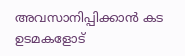അവസാനിപ്പിക്കാൻ കട ഉടമകളോട്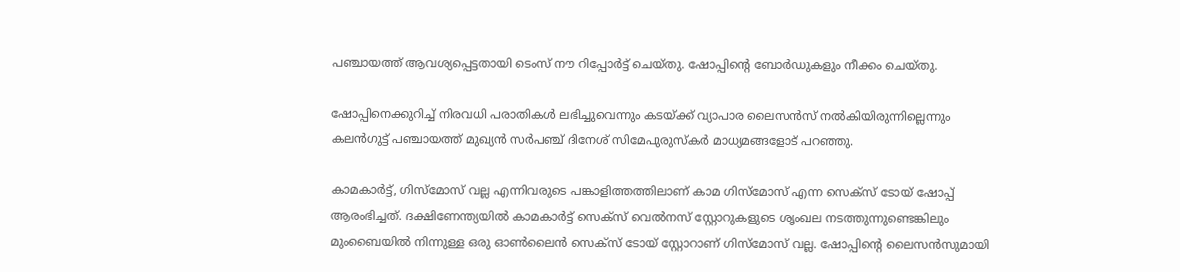പഞ്ചായത്ത് ആവശ്യപ്പെട്ടതായി ടെംസ് നൗ റിപ്പോർട്ട് ചെയ്തു. ഷോപ്പിന്റെ ബോർഡുകളും നീക്കം ചെയ്തു.

ഷോപ്പിനെക്കുറിച്ച് നിരവധി പരാതികൾ ലഭിച്ചുവെന്നും കടയ്ക്ക് വ്യാപാര ലൈസൻസ് നൽകിയിരുന്നില്ലെന്നും കലൻഗുട്ട് പഞ്ചായത്ത് മുഖ്യൻ സർപഞ്ച് ദിനേശ് സിമേപുരുസ്‌കർ മാധ്യമങ്ങളോട് പറഞ്ഞു.

കാമകാർട്ട്, ഗിസ്‌മോസ് വല്ല എന്നിവരുടെ പങ്കാളിത്തത്തിലാണ് കാമ ഗിസ്‌മോസ് എന്ന സെക്സ് ടോയ് ഷോപ്പ് ആരംഭിച്ചത്. ദക്ഷിണേന്ത്യയിൽ കാമകാർട്ട് സെക്സ് വെൽനസ് സ്റ്റോറുകളുടെ ശൃംഖല നടത്തുന്നുണ്ടെങ്കിലും മുംബൈയിൽ നിന്നുള്ള ഒരു ഓൺലൈൻ സെക്സ് ടോയ് സ്റ്റോറാണ് ഗിസ്‌മോസ് വല്ല. ഷോപ്പിന്റെ ലൈസൻസുമായി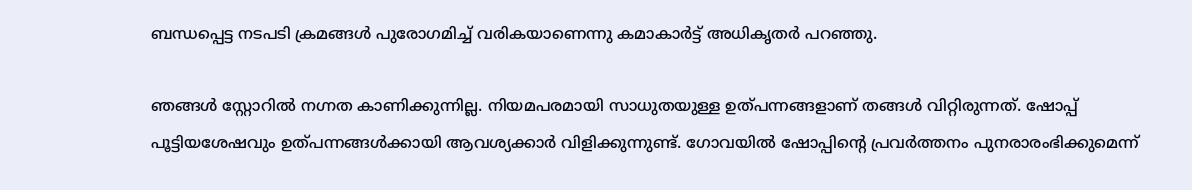ബന്ധപ്പെട്ട നടപടി ക്രമങ്ങൾ പുരോഗമിച്ച് വരികയാണെന്നു കമാകാർട്ട് അധികൃതർ പറഞ്ഞു.

ഞങ്ങൾ സ്റ്റോറിൽ നഗ്നത കാണിക്കുന്നില്ല. നിയമപരമായി സാധുതയുള്ള ഉത്പന്നങ്ങളാണ് തങ്ങൾ വിറ്റിരുന്നത്. ഷോപ്പ് പൂട്ടിയശേഷവും ഉത്പന്നങ്ങൾക്കായി ആവശ്യക്കാർ വിളിക്കുന്നുണ്ട്. ഗോവയിൽ ഷോപ്പിന്റെ പ്രവർത്തനം പുനരാരംഭിക്കുമെന്ന്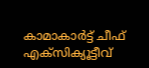കാമാകാർട്ട് ചീഫ് എക്സിക്യൂട്ടീവ്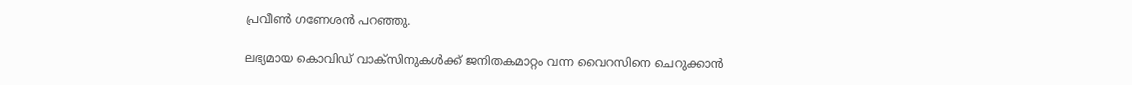പ്രവീൺ ഗണേശൻ പറഞ്ഞു.

ലഭ്യമായ കൊവിഡ് വാക്സിനുകള്‍ക്ക് ജനിതകമാറ്റം വന്ന വൈറസിനെ ചെറുക്കാന്‍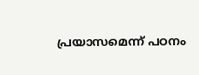പ്രയാസമെന്ന് പഠനം